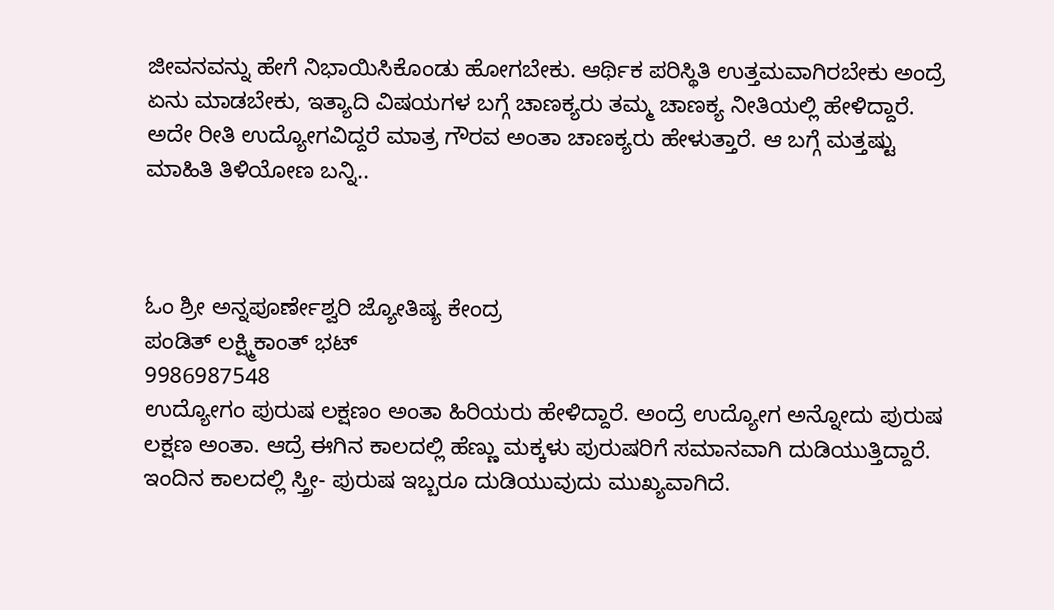ಜೀವನವನ್ನು ಹೇಗೆ ನಿಭಾಯಿಸಿಕೊಂಡು ಹೋಗಬೇಕು. ಆರ್ಥಿಕ ಪರಿಸ್ಥಿತಿ ಉತ್ತಮವಾಗಿರಬೇಕು ಅಂದ್ರೆ ಏನು ಮಾಡಬೇಕು, ಇತ್ಯಾದಿ ವಿಷಯಗಳ ಬಗ್ಗೆ ಚಾಣಕ್ಯರು ತಮ್ಮ ಚಾಣಕ್ಯ ನೀತಿಯಲ್ಲಿ ಹೇಳಿದ್ದಾರೆ. ಅದೇ ರೀತಿ ಉದ್ಯೋಗವಿದ್ದರೆ ಮಾತ್ರ ಗೌರವ ಅಂತಾ ಚಾಣಕ್ಯರು ಹೇಳುತ್ತಾರೆ. ಆ ಬಗ್ಗೆ ಮತ್ತಷ್ಟು ಮಾಹಿತಿ ತಿಳಿಯೋಣ ಬನ್ನಿ..



ಓಂ ಶ್ರೀ ಅನ್ನಪೂರ್ಣೇಶ್ವರಿ ಜ್ಯೋತಿಷ್ಯ ಕೇಂದ್ರ
ಪಂಡಿತ್ ಲಕ್ಷ್ಮಿಕಾಂತ್ ಭಟ್
9986987548
ಉದ್ಯೋಗಂ ಪುರುಷ ಲಕ್ಷಣಂ ಅಂತಾ ಹಿರಿಯರು ಹೇಳಿದ್ದಾರೆ. ಅಂದ್ರೆ ಉದ್ಯೋಗ ಅನ್ನೋದು ಪುರುಷ ಲಕ್ಷಣ ಅಂತಾ. ಆದ್ರೆ ಈಗಿನ ಕಾಲದಲ್ಲಿ ಹೆಣ್ಣು ಮಕ್ಕಳು ಪುರುಷರಿಗೆ ಸಮಾನವಾಗಿ ದುಡಿಯುತ್ತಿದ್ದಾರೆ. ಇಂದಿನ ಕಾಲದಲ್ಲಿ ಸ್ತ್ರೀ- ಪುರುಷ ಇಬ್ಬರೂ ದುಡಿಯುವುದು ಮುಖ್ಯವಾಗಿದೆ.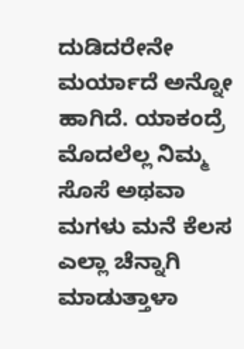ದುಡಿದರೇನೇ ಮರ್ಯಾದೆ ಅನ್ನೋ ಹಾಗಿದೆ. ಯಾಕಂದ್ರೆ ಮೊದಲೆಲ್ಲ ನಿಮ್ಮ ಸೊಸೆ ಅಥವಾ ಮಗಳು ಮನೆ ಕೆಲಸ ಎಲ್ಲಾ ಚೆನ್ನಾಗಿ ಮಾಡುತ್ತಾಳಾ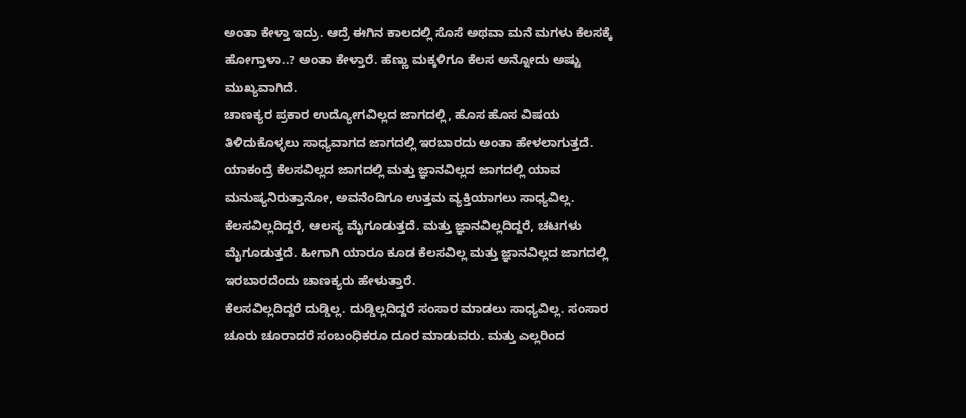ಅಂತಾ ಕೇಳ್ತಾ ಇದ್ರು. ಆದ್ರೆ ಈಗಿನ ಕಾಲದಲ್ಲಿ ಸೊಸೆ ಅಥವಾ ಮನೆ ಮಗಳು ಕೆಲಸಕ್ಕೆ ಹೋಗ್ತಾಳಾ..? ಅಂತಾ ಕೇಳ್ತಾರೆ. ಹೆಣ್ಣು ಮಕ್ಕಳಿಗೂ ಕೆಲಸ ಅನ್ನೋದು ಅಷ್ಟು ಮುಖ್ಯವಾಗಿದೆ.
ಚಾಣಕ್ಯರ ಪ್ರಕಾರ ಉದ್ಯೋಗವಿಲ್ಲದ ಜಾಗದಲ್ಲಿ, ಹೊಸ ಹೊಸ ವಿಷಯ ತಿಳಿದುಕೊಳ್ಳಲು ಸಾಧ್ಯವಾಗದ ಜಾಗದಲ್ಲಿ ಇರಬಾರದು ಅಂತಾ ಹೇಳಲಾಗುತ್ತದೆ. ಯಾಕಂದ್ರೆ ಕೆಲಸವಿಲ್ಲದ ಜಾಗದಲ್ಲಿ ಮತ್ತು ಜ್ಞಾನವಿಲ್ಲದ ಜಾಗದಲ್ಲಿ ಯಾವ ಮನುಷ್ಯನಿರುತ್ತಾನೋ, ಅವನೆಂದಿಗೂ ಉತ್ತಮ ವ್ಯಕ್ತಿಯಾಗಲು ಸಾಧ್ಯವಿಲ್ಲ. ಕೆಲಸವಿಲ್ಲದಿದ್ದರೆ, ಆಲಸ್ಯ ಮೈಗೂಡುತ್ತದೆ. ಮತ್ತು ಜ್ಞಾನವಿಲ್ಲದಿದ್ದರೆ, ಚಟಗಳು ಮೈಗೂಡುತ್ತದೆ. ಹೀಗಾಗಿ ಯಾರೂ ಕೂಡ ಕೆಲಸವಿಲ್ಲ ಮತ್ತು ಜ್ಞಾನವಿಲ್ಲದ ಜಾಗದಲ್ಲಿ ಇರಬಾರದೆಂದು ಚಾಣಕ್ಯರು ಹೇಳುತ್ತಾರೆ.
ಕೆಲಸವಿಲ್ಲದಿದ್ದರೆ ದುಡ್ಡಿಲ್ಲ. ದುಡ್ಡಿಲ್ಲದಿದ್ದರೆ ಸಂಸಾರ ಮಾಡಲು ಸಾಧ್ಯವಿಲ್ಲ. ಸಂಸಾರ ಚೂರು ಚೂರಾದರೆ ಸಂಬಂಧಿಕರೂ ದೂರ ಮಾಡುವರು. ಮತ್ತು ಎಲ್ಲರಿಂದ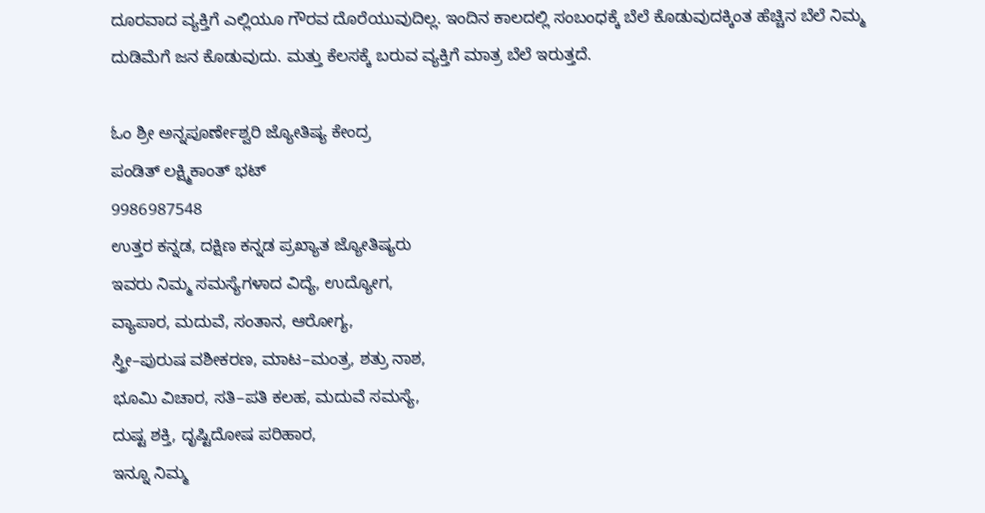ದೂರವಾದ ವ್ಯಕ್ತಿಗೆ ಎಲ್ಲಿಯೂ ಗೌರವ ದೊರೆಯುವುದಿಲ್ಲ. ಇಂದಿನ ಕಾಲದಲ್ಲಿ ಸಂಬಂಧಕ್ಕೆ ಬೆಲೆ ಕೊಡುವುದಕ್ಕಿಂತ ಹೆಚ್ಚಿನ ಬೆಲೆ ನಿಮ್ಮ ದುಡಿಮೆಗೆ ಜನ ಕೊಡುವುದು. ಮತ್ತು ಕೆಲಸಕ್ಕೆ ಬರುವ ವ್ಯಕ್ತಿಗೆ ಮಾತ್ರ ಬೆಲೆ ಇರುತ್ತದೆ.

ಓಂ ಶ್ರೀ ಅನ್ನಪೂರ್ಣೇಶ್ವರಿ ಜ್ಯೋತಿಷ್ಯ ಕೇಂದ್ರ
ಪಂಡಿತ್ ಲಕ್ಷ್ಮಿಕಾಂತ್ ಭಟ್
9986987548
ಉತ್ತರ ಕನ್ನಡ, ದಕ್ಷಿಣ ಕನ್ನಡ ಪ್ರಖ್ಯಾತ ಜ್ಯೋತಿಷ್ಯರು
ಇವರು ನಿಮ್ಮ ಸಮಸ್ಯೆಗಳಾದ ವಿದ್ಯೆ, ಉದ್ಯೋಗ,
ವ್ಯಾಪಾರ, ಮದುವೆ, ಸಂತಾನ, ಆರೋಗ್ಯ,
ಸ್ತ್ರೀ–ಪುರುಷ ವಶೀಕರಣ, ಮಾಟ–ಮಂತ್ರ, ಶತ್ರು ನಾಶ,
ಭೂಮಿ ವಿಚಾರ, ಸತಿ–ಪತಿ ಕಲಹ, ಮದುವೆ ಸಮಸ್ಯೆ,
ದುಷ್ಟ ಶಕ್ತಿ, ದೃಷ್ಟಿದೋಷ ಪರಿಹಾರ,
ಇನ್ನೂ ನಿಮ್ಮ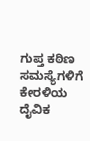ಗುಪ್ತ ಕಠಿಣ ಸಮಸ್ಯೆಗಳಿಗೆ ಕೇರಳಿಯ
ದೈವಿಕ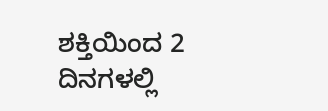ಶಕ್ತಿಯಿಂದ 2 ದಿನಗಳಲ್ಲಿ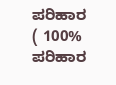ಪರಿಹಾರ
( 100% ಪರಿಹಾರ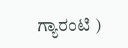ಗ್ಯಾರಂಟಿ )